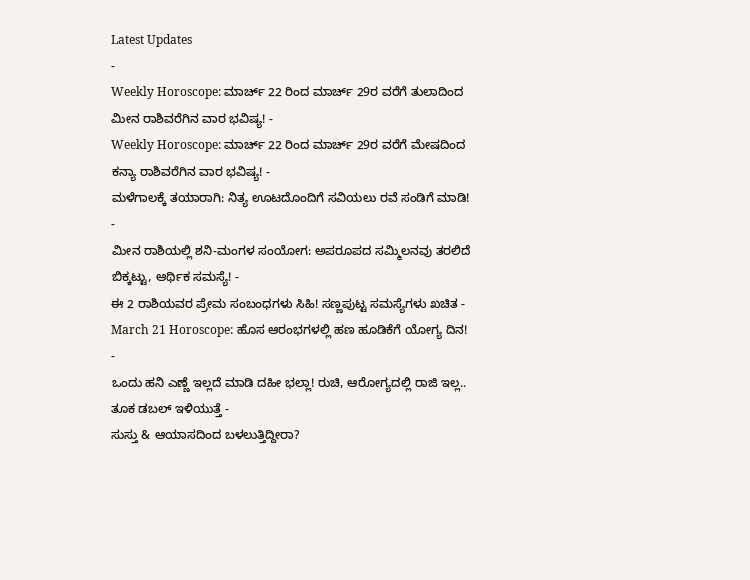Latest Updates
-
Weekly Horoscope: ಮಾರ್ಚ್ 22 ರಿಂದ ಮಾರ್ಚ್ 29ರ ವರೆಗೆ ತುಲಾದಿಂದ ಮೀನ ರಾಶಿವರೆಗಿನ ವಾರ ಭವಿಷ್ಯ! -
Weekly Horoscope: ಮಾರ್ಚ್ 22 ರಿಂದ ಮಾರ್ಚ್ 29ರ ವರೆಗೆ ಮೇಷದಿಂದ ಕನ್ಯಾ ರಾಶಿವರೆಗಿನ ವಾರ ಭವಿಷ್ಯ! -
ಮಳೆಗಾಲಕ್ಕೆ ತಯಾರಾಗಿ: ನಿತ್ಯ ಊಟದೊಂದಿಗೆ ಸವಿಯಲು ರವೆ ಸಂಡಿಗೆ ಮಾಡಿ! -
ಮೀನ ರಾಶಿಯಲ್ಲಿ ಶನಿ-ಮಂಗಳ ಸಂಯೋಗ: ಅಪರೂಪದ ಸಮ್ಮಿಲನವು ತರಲಿದೆ ಬಿಕ್ಕಟ್ಟು, ಆರ್ಥಿಕ ಸಮಸ್ಯೆ! -
ಈ 2 ರಾಶಿಯವರ ಪ್ರೇಮ ಸಂಬಂಧಗಳು ಸಿಹಿ! ಸಣ್ಣಪುಟ್ಟ ಸಮಸ್ಯೆಗಳು ಖಚಿತ -
March 21 Horoscope: ಹೊಸ ಆರಂಭಗಳಲ್ಲಿ ಹಣ ಹೂಡಿಕೆಗೆ ಯೋಗ್ಯ ದಿನ! -
ಒಂದು ಹನಿ ಎಣ್ಣೆ ಇಲ್ಲದೆ ಮಾಡಿ ದಹೀ ಭಲ್ಲಾ! ರುಚಿ, ಆರೋಗ್ಯದಲ್ಲಿ ರಾಜಿ ಇಲ್ಲ.. ತೂಕ ಡಬಲ್ ಇಳಿಯುತ್ತೆ -
ಸುಸ್ತು & ಆಯಾಸದಿಂದ ಬಳಲುತ್ತಿದ್ದೀರಾ?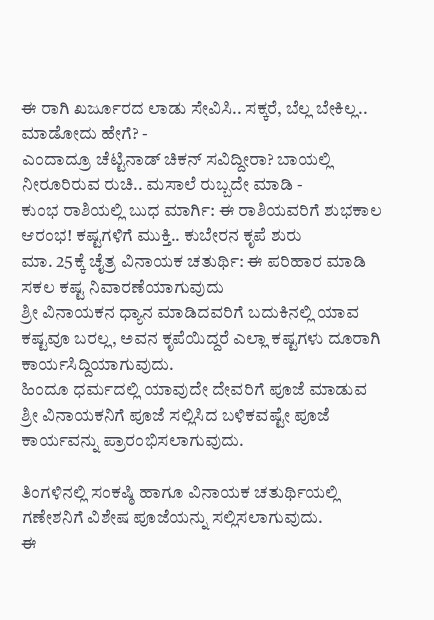ಈ ರಾಗಿ ಖರ್ಜೂರದ ಲಾಡು ಸೇವಿಸಿ.. ಸಕ್ಕರೆ, ಬೆಲ್ಲ ಬೇಕಿಲ್ಲ.. ಮಾಡೋದು ಹೇಗೆ? -
ಎಂದಾದ್ರೂ ಚೆಟ್ಟಿನಾಡ್ ಚಿಕನ್ ಸವಿದ್ದೀರಾ? ಬಾಯಲ್ಲಿ ನೀರೂರಿರುವ ರುಚಿ.. ಮಸಾಲೆ ರುಬ್ಬದೇ ಮಾಡಿ -
ಕುಂಭ ರಾಶಿಯಲ್ಲಿ ಬುಧ ಮಾರ್ಗಿ: ಈ ರಾಶಿಯವರಿಗೆ ಶುಭಕಾಲ ಆರಂಭ! ಕಷ್ಟಗಳಿಗೆ ಮುಕ್ತಿ.. ಕುಬೇರನ ಕೃಪೆ ಶುರು
ಮಾ. 25ಕ್ಕೆ ಚೈತ್ರ ವಿನಾಯಕ ಚತುರ್ಥಿ: ಈ ಪರಿಹಾರ ಮಾಡಿ ಸಕಲ ಕಷ್ಟ ನಿವಾರಣೆಯಾಗುವುದು
ಶ್ರೀ ವಿನಾಯಕನ ಧ್ಯಾನ ಮಾಡಿದವರಿಗೆ ಬದುಕಿನಲ್ಲಿ ಯಾವ ಕಷ್ಟವೂ ಬರಲ್ಲ, ಅವನ ಕೃಪೆಯಿದ್ದರೆ ಎಲ್ಲಾ ಕಷ್ಟಗಳು ದೂರಾಗಿ ಕಾರ್ಯಸಿದ್ದಿಯಾಗುವುದು.
ಹಿಂದೂ ಧರ್ಮದಲ್ಲಿ ಯಾವುದೇ ದೇವರಿಗೆ ಪೂಜೆ ಮಾಡುವ ಶ್ರೀ ವಿನಾಯಕನಿಗೆ ಪೂಜೆ ಸಲ್ಲಿಸಿದ ಬಳಿಕವಷ್ಟೇ ಪೂಜೆ ಕಾರ್ಯವನ್ನು ಪ್ರಾರಂಭಿಸಲಾಗುವುದು.

ತಿಂಗಳಿನಲ್ಲಿ ಸಂಕಷ್ಠಿ ಹಾಗೂ ವಿನಾಯಕ ಚತುರ್ಥಿಯಲ್ಲಿ ಗಣೇಶನಿಗೆ ವಿಶೇಷ ಪೂಜೆಯನ್ನು ಸಲ್ಲಿಸಲಾಗುವುದು.
ಈ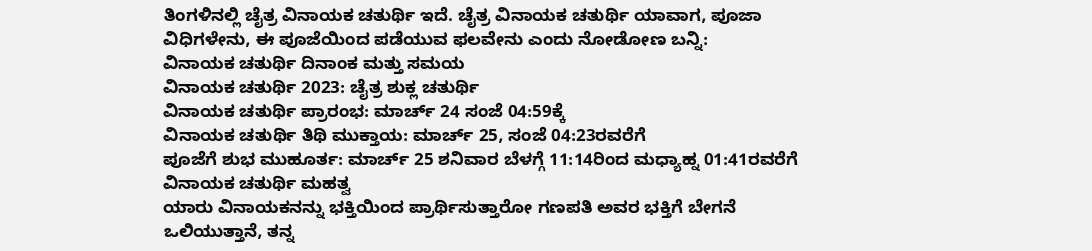ತಿಂಗಳಿನಲ್ಲಿ ಚೈತ್ರ ವಿನಾಯಕ ಚತುರ್ಥಿ ಇದೆ. ಚೈತ್ರ ವಿನಾಯಕ ಚತುರ್ಥಿ ಯಾವಾಗ, ಪೂಜಾ ವಿಧಿಗಳೇನು, ಈ ಪೂಜೆಯಿಂದ ಪಡೆಯುವ ಫಲವೇನು ಎಂದು ನೋಡೋಣ ಬನ್ನಿ:
ವಿನಾಯಕ ಚತುರ್ಥಿ ದಿನಾಂಕ ಮತ್ತು ಸಮಯ
ವಿನಾಯಕ ಚತುರ್ಥಿ 2023: ಚೈತ್ರ ಶುಕ್ಲ ಚತುರ್ಥಿ
ವಿನಾಯಕ ಚತುರ್ಥಿ ಪ್ರಾರಂಭ: ಮಾರ್ಚ್ 24 ಸಂಜೆ 04:59ಕ್ಕೆ
ವಿನಾಯಕ ಚತುರ್ಥಿ ತಿಥಿ ಮುಕ್ತಾಯ: ಮಾರ್ಚ್ 25, ಸಂಜೆ 04:23ರವರೆಗೆ
ಪೂಜೆಗೆ ಶುಭ ಮುಹೂರ್ತ: ಮಾರ್ಚ್ 25 ಶನಿವಾರ ಬೆಳಗ್ಗೆ 11:14ರಿಂದ ಮಧ್ಯಾಹ್ನ 01:41ರವರೆಗೆ
ವಿನಾಯಕ ಚತುರ್ಥಿ ಮಹತ್ವ
ಯಾರು ವಿನಾಯಕನನ್ನು ಭಕ್ತಿಯಿಂದ ಪ್ರಾರ್ಥಿಸುತ್ತಾರೋ ಗಣಪತಿ ಅವರ ಭಕ್ತಿಗೆ ಬೇಗನೆ ಒಲಿಯುತ್ತಾನೆ, ತನ್ನ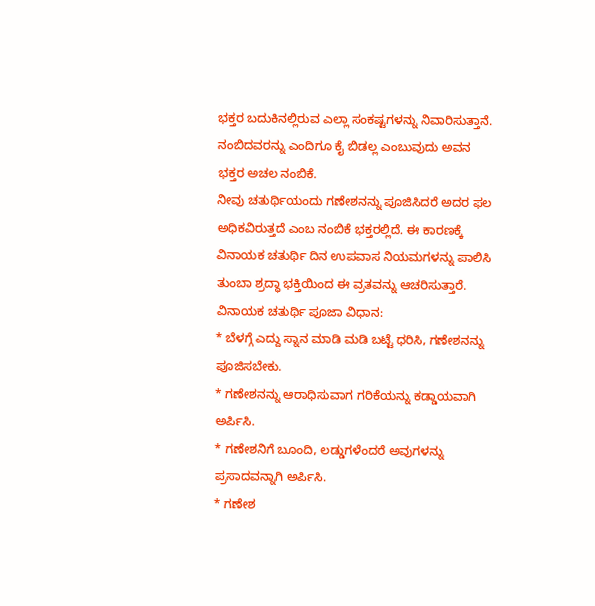ಭಕ್ತರ ಬದುಕಿನಲ್ಲಿರುವ ಎಲ್ಲಾ ಸಂಕಷ್ಟಗಳನ್ನು ನಿವಾರಿಸುತ್ತಾನೆ. ನಂಬಿದವರನ್ನು ಎಂದಿಗೂ ಕೈ ಬಿಡಲ್ಲ ಎಂಬುವುದು ಅವನ ಭಕ್ತರ ಅಚಲ ನಂಬಿಕೆ.
ನೀವು ಚತುರ್ಥಿಯಂದು ಗಣೇಶನನ್ನು ಪೂಜಿಸಿದರೆ ಅದರ ಫಲ ಅಧಿಕವಿರುತ್ತದೆ ಎಂಬ ನಂಬಿಕೆ ಭಕ್ತರಲ್ಲಿದೆ. ಈ ಕಾರಣಕ್ಕೆ ವಿನಾಯಕ ಚತುರ್ಥಿ ದಿನ ಉಪವಾಸ ನಿಯಮಗಳನ್ನು ಪಾಲಿಸಿ ತುಂಬಾ ಶ್ರದ್ಧಾ ಭಕ್ತಿಯಿಂದ ಈ ವ್ರತವನ್ನು ಆಚರಿಸುತ್ತಾರೆ.
ವಿನಾಯಕ ಚತುರ್ಥಿ ಪೂಜಾ ವಿಧಾನ:
* ಬೆಳಗ್ಗೆ ಎದ್ದು ಸ್ನಾನ ಮಾಡಿ ಮಡಿ ಬಟ್ಟೆ ಧರಿಸಿ, ಗಣೇಶನನ್ನು ಪೂಜಿಸಬೇಕು.
* ಗಣೇಶನನ್ನು ಆರಾಧಿಸುವಾಗ ಗರಿಕೆಯನ್ನು ಕಡ್ಡಾಯವಾಗಿ ಅರ್ಪಿಸಿ.
* ಗಣೇಶನಿಗೆ ಬೂಂದಿ, ಲಡ್ಡುಗಳೆಂದರೆ ಅವುಗಳನ್ನು ಪ್ರಸಾದವನ್ನಾಗಿ ಅರ್ಪಿಸಿ.
* ಗಣೇಶ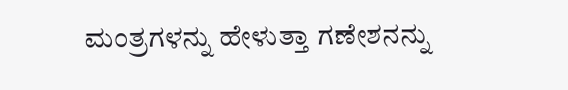ಮಂತ್ರಗಳನ್ನು ಹೇಳುತ್ತಾ ಗಣೇಶನನ್ನು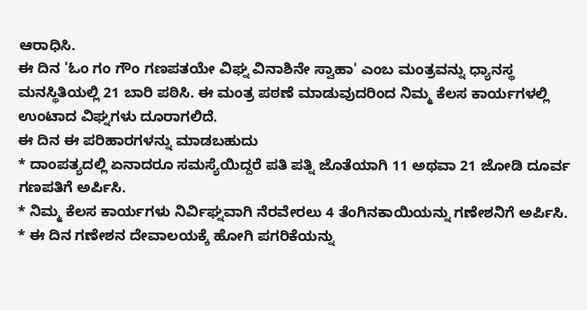ಆರಾಧಿಸಿ.
ಈ ದಿನ 'ಓಂ ಗಂ ಗೌಂ ಗಣಪತಯೇ ವಿಘ್ನ ವಿನಾಶಿನೇ ಸ್ವಾಹಾ' ಎಂಬ ಮಂತ್ರವನ್ನು ಧ್ಯಾನಸ್ಥ ಮನಸ್ಥಿತಿಯಲ್ಲಿ 21 ಬಾರಿ ಪಠಿಸಿ. ಈ ಮಂತ್ರ ಪಠಣೆ ಮಾಡುವುದರಿಂದ ನಿಮ್ಮ ಕೆಲಸ ಕಾರ್ಯಗಳಲ್ಲಿ ಉಂಟಾದ ವಿಘ್ನಗಳು ದೂರಾಗಲಿದೆ.
ಈ ದಿನ ಈ ಪರಿಹಾರಗಳನ್ನು ಮಾಡಬಹುದು
* ದಾಂಪತ್ಯದಲ್ಲಿ ಏನಾದರೂ ಸಮಸ್ಯೆಯಿದ್ದರೆ ಪತಿ ಪತ್ನಿ ಜೊತೆಯಾಗಿ 11 ಅಥವಾ 21 ಜೋಡಿ ದೂರ್ವ ಗಣಪತಿಗೆ ಅರ್ಪಿಸಿ.
* ನಿಮ್ಮ ಕೆಲಸ ಕಾರ್ಯಗಳು ನಿರ್ವಿಘ್ನವಾಗಿ ನೆರವೇರಲು 4 ತೆಂಗಿನಕಾಯಿಯನ್ನು ಗಣೇಶನಿಗೆ ಅರ್ಪಿಸಿ.
* ಈ ದಿನ ಗಣೇಶನ ದೇವಾಲಯಕ್ಕೆ ಹೋಗಿ ಪಗರಿಕೆಯನ್ನು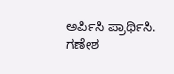ಅರ್ಪಿಸಿ ಪ್ರಾರ್ಥಿಸಿ.
ಗಣೇಶ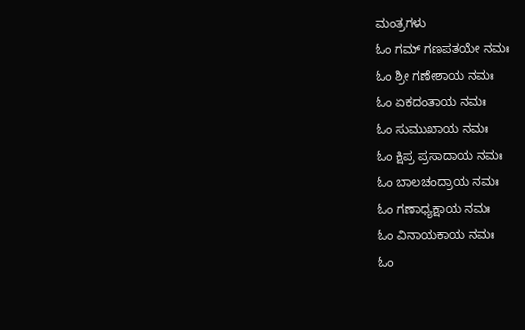ಮಂತ್ರಗಳು
ಓಂ ಗಮ್ ಗಣಪತಯೇ ನಮಃ
ಓಂ ಶ್ರೀ ಗಣೇಶಾಯ ನಮಃ
ಓಂ ಏಕದಂತಾಯ ನಮಃ
ಓಂ ಸುಮುಖಾಯ ನಮಃ
ಓಂ ಕ್ಷಿಪ್ರ ಪ್ರಸಾದಾಯ ನಮಃ
ಓಂ ಬಾಲಚಂದ್ರಾಯ ನಮಃ
ಓಂ ಗಣಾಧ್ಯಕ್ಷಾಯ ನಮಃ
ಓಂ ವಿನಾಯಕಾಯ ನಮಃ
ಓಂ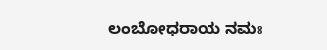ಲಂಬೋಧರಾಯ ನಮಃ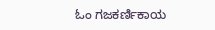ಓಂ ಗಜಕರ್ಣಿಕಾಯ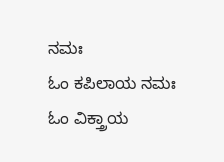ನಮಃ
ಓಂ ಕಪಿಲಾಯ ನಮಃ
ಓಂ ವಿಕ್ತ್ರಾಯ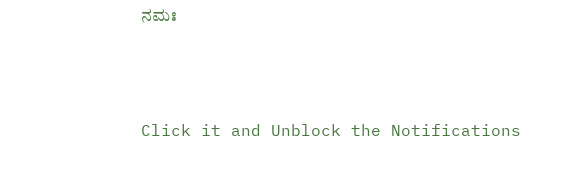ನಮಃ



Click it and Unblock the Notifications